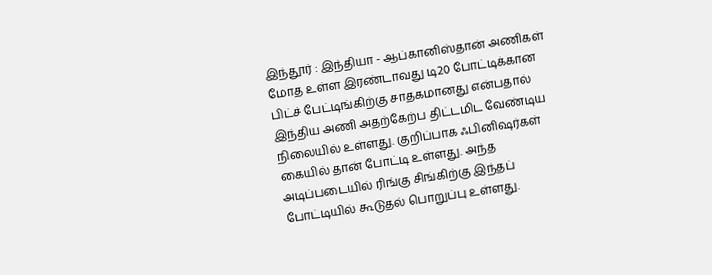இந்தூர் : இந்தியா - ஆப்கானிஸ்தான் அணிகள் மோத உள்ள இரண்டாவது டி20 போட்டிக்கான பிட்ச் பேட்டிங்கிற்கு சாதகமானது என்பதால் இந்திய அணி அதற்கேற்ப திட்டமிட வேண்டிய நிலையில் உள்ளது. குறிப்பாக ஃபினிஷர்கள் கையில் தான் போட்டி உள்ளது. அந்த அடிப்படையில் ரிங்கு சிங்கிற்கு இந்தப் போட்டியில் கூடுதல் பொறுப்பு உள்ளது.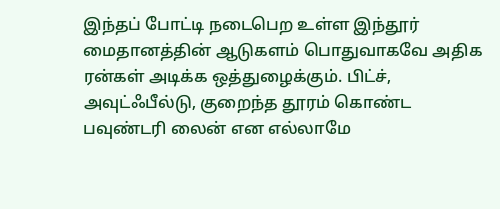இந்தப் போட்டி நடைபெற உள்ள இந்தூர் மைதானத்தின் ஆடுகளம் பொதுவாகவே அதிக ரன்கள் அடிக்க ஒத்துழைக்கும். பிட்ச், அவுட்ஃபீல்டு, குறைந்த தூரம் கொண்ட பவுண்டரி லைன் என எல்லாமே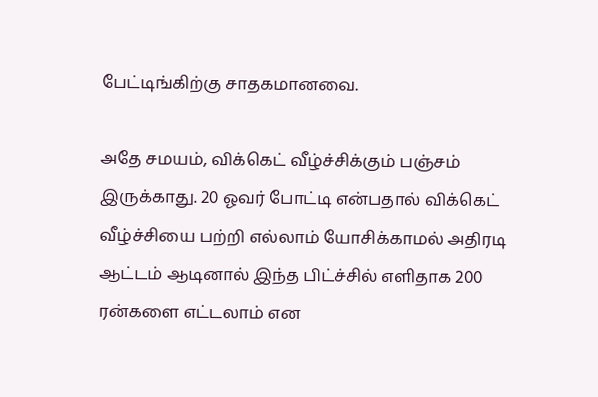பேட்டிங்கிற்கு சாதகமானவை.

அதே சமயம், விக்கெட் வீழ்ச்சிக்கும் பஞ்சம் இருக்காது. 20 ஓவர் போட்டி என்பதால் விக்கெட் வீழ்ச்சியை பற்றி எல்லாம் யோசிக்காமல் அதிரடி ஆட்டம் ஆடினால் இந்த பிட்ச்சில் எளிதாக 200 ரன்களை எட்டலாம் என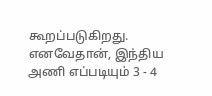கூறப்படுகிறது. எனவேதான், இந்திய அணி எப்படியும் 3 - 4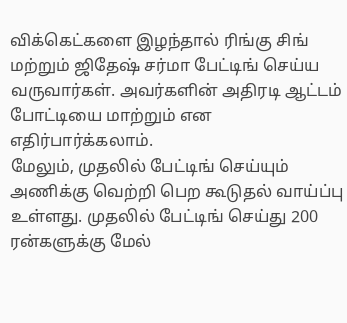விக்கெட்களை இழந்தால் ரிங்கு சிங் மற்றும் ஜிதேஷ் சர்மா பேட்டிங் செய்ய வருவார்கள். அவர்களின் அதிரடி ஆட்டம் போட்டியை மாற்றும் என எதிர்பார்க்கலாம்.
மேலும், முதலில் பேட்டிங் செய்யும் அணிக்கு வெற்றி பெற கூடுதல் வாய்ப்பு உள்ளது. முதலில் பேட்டிங் செய்து 200 ரன்களுக்கு மேல்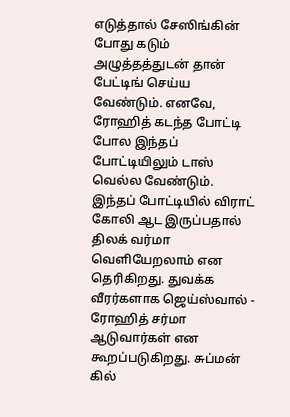எடுத்தால் சேஸிங்கின் போது கடும் அழுத்தத்துடன் தான் பேட்டிங் செய்ய வேண்டும். எனவே, ரோஹித் கடந்த போட்டி போல இந்தப் போட்டியிலும் டாஸ் வெல்ல வேண்டும்.
இந்தப் போட்டியில் விராட் கோலி ஆட இருப்பதால் திலக் வர்மா வெளியேறலாம் என தெரிகிறது. துவக்க வீரர்களாக ஜெய்ஸ்வால் - ரோஹித் சர்மா ஆடுவார்கள் என கூறப்படுகிறது. சுப்மன் கில்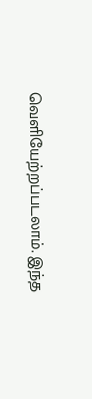வெளியேற்றப்படலாம். இந்த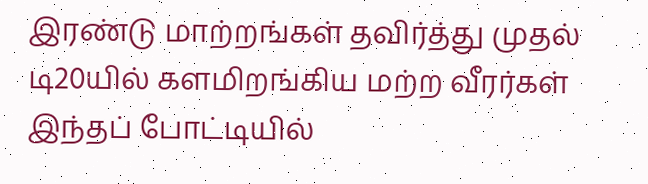இரண்டு மாற்றங்கள் தவிர்த்து முதல் டி20யில் களமிறங்கிய மற்ற வீரர்கள் இந்தப் போட்டியில்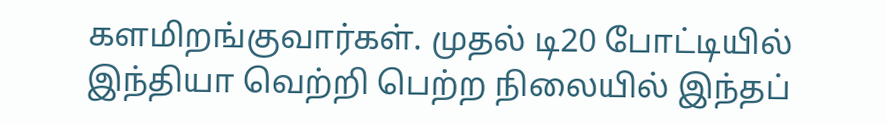களமிறங்குவார்கள். முதல் டி20 போட்டியில் இந்தியா வெற்றி பெற்ற நிலையில் இந்தப்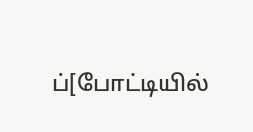ப்[போட்டியில்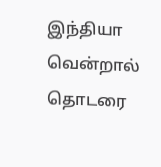இந்தியா வென்றால் தொடரை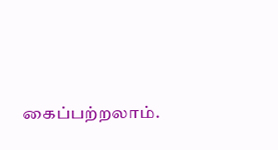கைப்பற்றலாம்.